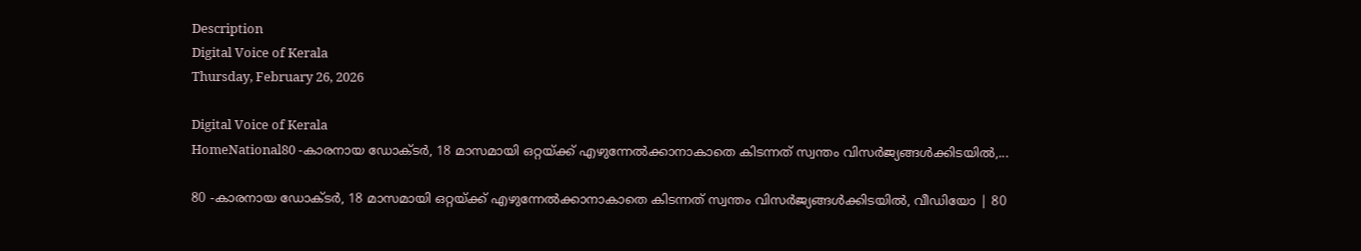Description
Digital Voice of Kerala
Thursday, February 26, 2026

Digital Voice of Kerala
HomeNational80 -കാരനായ ഡോക്ടർ, 18 മാസമായി ഒറ്റയ്ക്ക് എഴുന്നേൽക്കാനാകാതെ കിടന്നത് സ്വന്തം വിസർജ്യങ്ങൾക്കിടയിൽ,...

80 -കാരനായ ഡോക്ടർ, 18 മാസമായി ഒറ്റയ്ക്ക് എഴുന്നേൽക്കാനാകാതെ കിടന്നത് സ്വന്തം വിസർജ്യങ്ങൾക്കിടയിൽ, വീഡിയോ | 80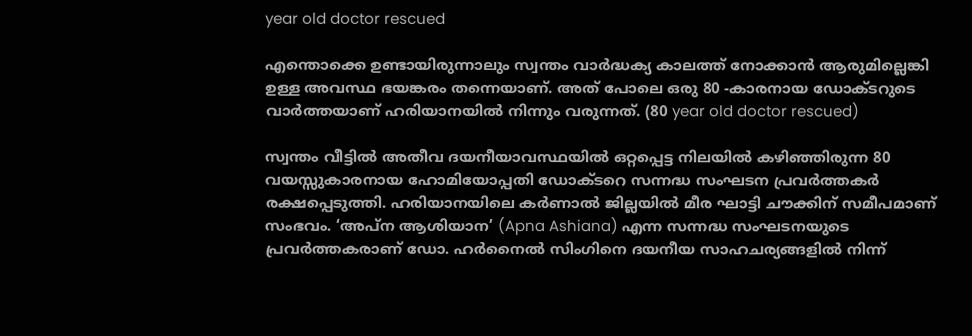year old doctor rescued

എന്തൊക്കെ ഉണ്ടായിരുന്നാലും സ്വന്തം വാർദ്ധക്യ കാലത്ത് നോക്കാൻ ആരുമില്ലെങ്കി ഉള്ള അവസ്ഥ ഭയങ്കരം തന്നെയാണ്. അത് പോലെ ഒരു 80 -കാരനായ ഡോക്ടറുടെ വാർത്തയാണ് ഹരിയാനയിൽ നിന്നും വരുന്നത്. (80 year old doctor rescued)

സ്വന്തം വീട്ടിൽ അതീവ ദയനീയാവസ്ഥയിൽ ഒറ്റപ്പെട്ട നിലയിൽ കഴിഞ്ഞിരുന്ന 80 വയസ്സുകാരനായ ഹോമിയോപ്പതി ഡോക്ടറെ സന്നദ്ധ സംഘടന പ്രവർത്തകർ രക്ഷപ്പെടുത്തി. ഹരിയാനയിലെ കർണാൽ ജില്ലയിൽ മീര ഘാട്ടി ചൗക്കിന് സമീപമാണ് സംഭവം. ‘അപ്ന ആശിയാന’ (Apna Ashiana) എന്ന സന്നദ്ധ സംഘടനയുടെ പ്രവർത്തകരാണ് ഡോ. ഹർനൈൽ സിംഗിനെ ദയനീയ സാഹചര്യങ്ങളിൽ നിന്ന്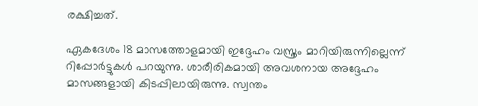രക്ഷിച്ചത്.

ഏകദേശം 18 മാസത്തോളമായി ഇദ്ദേഹം വസ്ത്രം മാറിയിരുന്നില്ലെന്ന് റിപ്പോർട്ടുകൾ പറയുന്നു. ശാരീരികമായി അവശനായ അദ്ദേഹം മാസങ്ങളായി കിടപ്പിലായിരുന്നു. സ്വന്തം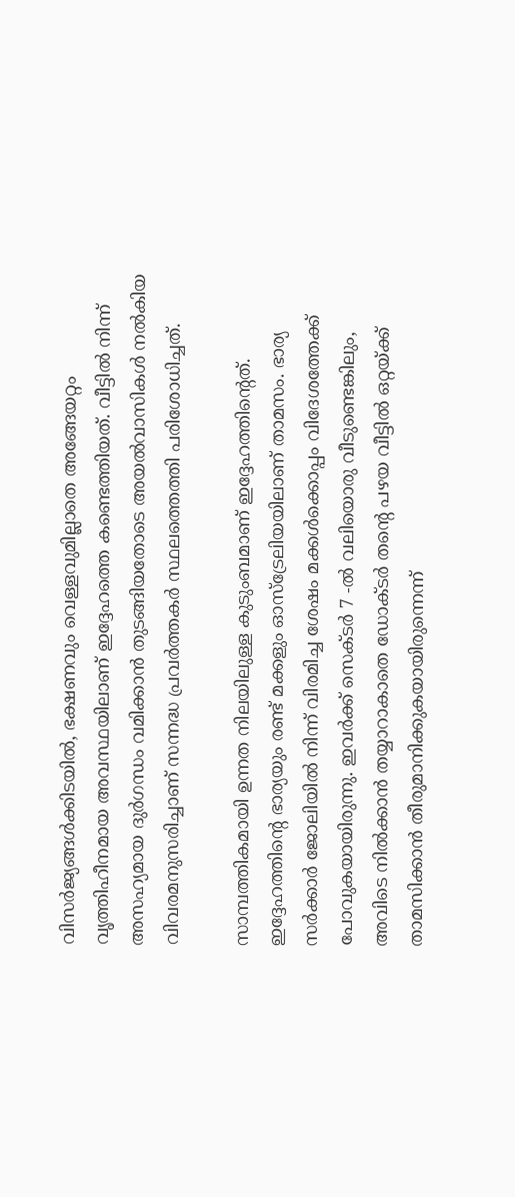വിസർജ്യങ്ങൾക്കിടയിൽ, ഭക്ഷണവും വെള്ളവുമില്ലാതെ അങ്ങേയറ്റം വൃത്തിഹീനമായ അവസ്ഥയിലാണ് ഇദ്ദേഹത്തെ കണ്ടെത്തിയത്. വീട്ടിൽ നിന്ന് അസഹ്യമായ ദുർഗന്ധം വമിക്കാൻ തുടങ്ങിയതോടെ അയൽവാസികൾ നൽകിയ വിവരമനുസരിച്ചാണ് സന്നദ്ധ പ്രവർത്തകർ സ്ഥലത്തെത്തി പരിശോധിച്ചത്.

സാമ്പത്തികമായി ഉന്നത നിലയിലുള്ള കുടുംബമാണ് ഇദ്ദേഹത്തിന്‍റെത്. ഇദ്ദേഹത്തിന്‍റെ ഭാര്യയും രണ്ട് മക്കളും ഓസ്‌ട്രേലിയയിലാണ് താമസം. ഭാര്യ സർക്കാർ ജോലിയിൽ നിന്ന് വിരമിച്ച ശേഷം മക്കൾക്കൊപ്പം വിദേശത്തേക്ക് പോവുകയായിരുന്നു. ഇവർക്ക് സെക്ടർ 7 -ൽ വലിയൊരു വീടുണ്ടെങ്കിലും, അവിടെ നിൽക്കാൻ തയ്യാറാകാതെ ഡോക്ടർ തന്‍റെ പഴയ വീട്ടിൽ ഒറ്റയ്ക്ക് താമസിക്കാൻ തീരുമാനിക്കുകയായിരുന്നെന്ന്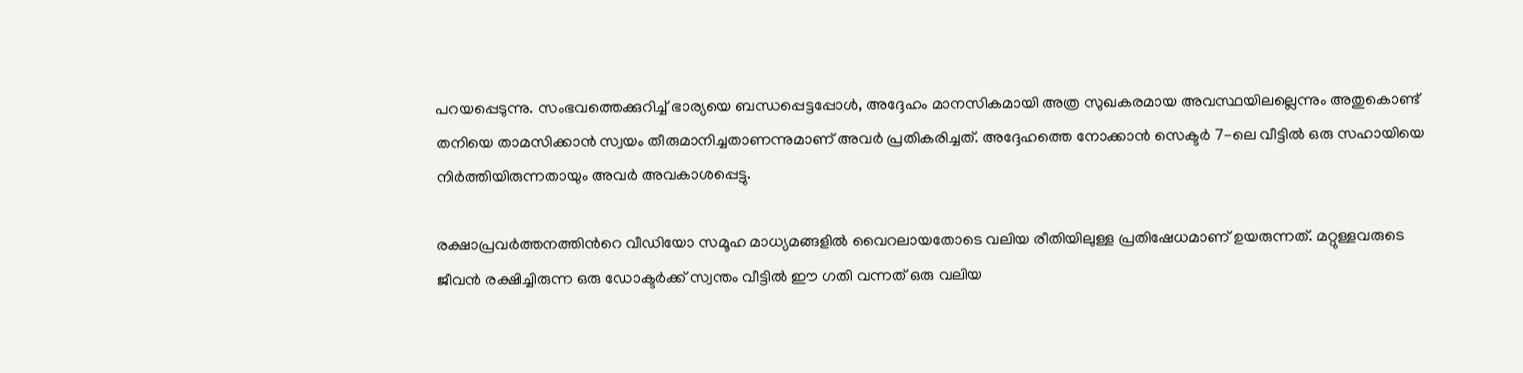പറയപ്പെടുന്നു. സംഭവത്തെക്കുറിച്ച് ഭാര്യയെ ബന്ധപ്പെട്ടപ്പോൾ, അദ്ദേഹം മാനസികമായി അത്ര സുഖകരമായ അവസ്ഥയിലല്ലെന്നും അതുകൊണ്ട് തനിയെ താമസിക്കാൻ സ്വയം തീരുമാനിച്ചതാണന്നുമാണ് അവർ പ്രതികരിച്ചത്. അദ്ദേഹത്തെ നോക്കാൻ സെക്ടർ 7-ലെ വീട്ടിൽ ഒരു സഹായിയെ നിർത്തിയിരുന്നതായും അവർ അവകാശപ്പെട്ടു.

രക്ഷാപ്രവർത്തനത്തിന്‍റെ വീഡിയോ സമൂഹ മാധ്യമങ്ങളിൽ വൈറലായതോടെ വലിയ രീതിയിലുള്ള പ്രതിഷേധമാണ് ഉയരുന്നത്. മറ്റുള്ളവരുടെ ജീവൻ രക്ഷിച്ചിരുന്ന ഒരു ഡോക്ടർക്ക് സ്വന്തം വീട്ടിൽ ഈ ഗതി വന്നത് ഒരു വലിയ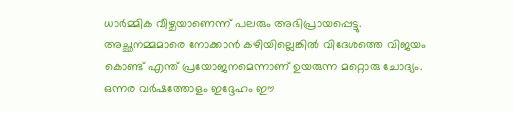ധാർമ്മിക വീഴ്ചയാണെന്ന് പലരും അഭിപ്രായപ്പെട്ടു. അച്ഛനമ്മമാരെ നോക്കാൻ കഴിയില്ലെങ്കിൽ വിദേശത്തെ വിജയം കൊണ്ട് എന്ത് പ്രയോജനമെന്നാണ് ഉയരുന്ന മറ്റൊരു ചോദ്യം. ഒന്നര വർഷത്തോളം ഇദ്ദേഹം ഈ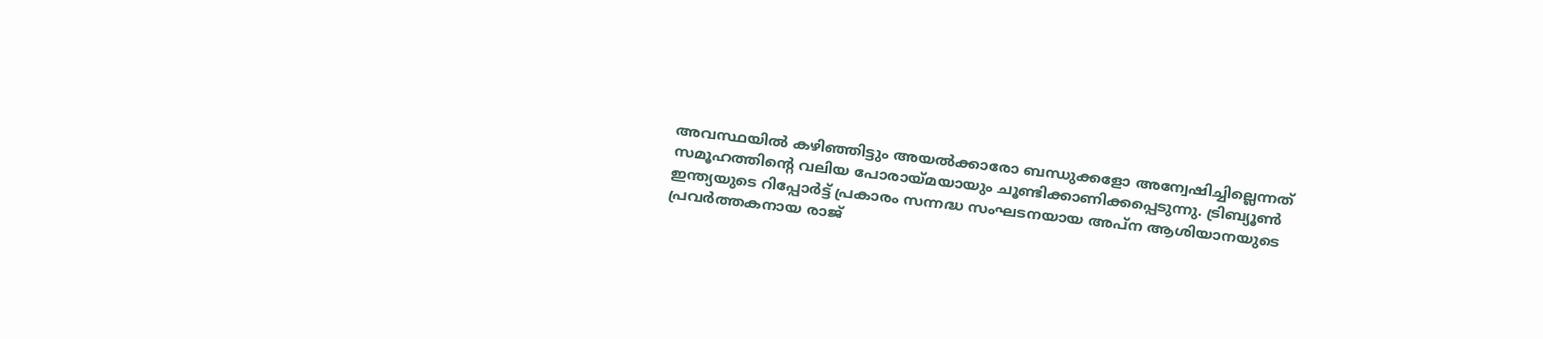അവസ്ഥയിൽ കഴിഞ്ഞിട്ടും അയൽക്കാരോ ബന്ധുക്കളോ അന്വേഷിച്ചില്ലെന്നത് സമൂഹത്തിന്‍റെ വലിയ പോരായ്മയായും ചൂണ്ടിക്കാണിക്കപ്പെടുന്നു. ട്രിബ്യൂൺ ഇന്ത്യയുടെ റിപ്പോർട്ട് പ്രകാരം സന്നദ്ധ സംഘടനയായ അപ്ന ആശിയാനയുടെ പ്രവർത്തകനായ രാജ്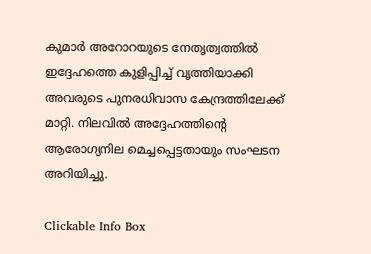കുമാർ അറോറയുടെ നേതൃത്വത്തിൽ ഇദ്ദേഹത്തെ കുളിപ്പിച്ച് വൃത്തിയാക്കി അവരുടെ പുനരധിവാസ കേന്ദ്രത്തിലേക്ക് മാറ്റി. നിലവിൽ അദ്ദേഹത്തിന്‍റെ ആരോഗ്യനില മെച്ചപ്പെട്ടതായും സംഘടന അറിയിച്ചു.

Clickable Info Box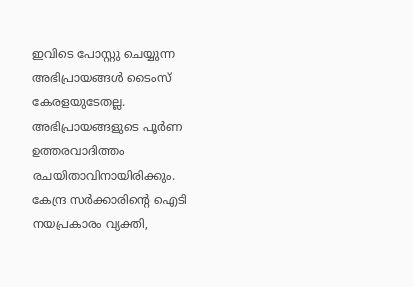ഇവിടെ പോസ്റ്റു ചെയ്യുന്ന അഭിപ്രായങ്ങൾ ടൈംസ് കേരളയുടേതല്ല. അഭിപ്രായങ്ങളുടെ പൂർണ ഉത്തരവാദിത്തം രചയിതാവിനായിരിക്കും. കേന്ദ്ര സർക്കാരിന്റെ ഐടി നയപ്രകാരം വ്യക്തി,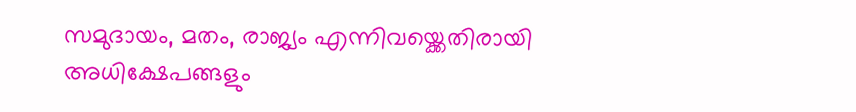സമുദായം, മതം, രാജ്യം എന്നിവയ്ക്കെതിരായി അധിക്ഷേപങ്ങളും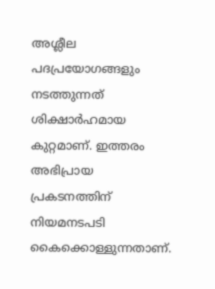അശ്ലീല പദപ്രയോഗങ്ങളും നടത്തുന്നത് ശിക്ഷാർഹമായ കുറ്റമാണ്. ഇത്തരം അഭിപ്രായ പ്രകടനത്തിന് നിയമനടപടി കൈക്കൊള്ളുന്നതാണ്.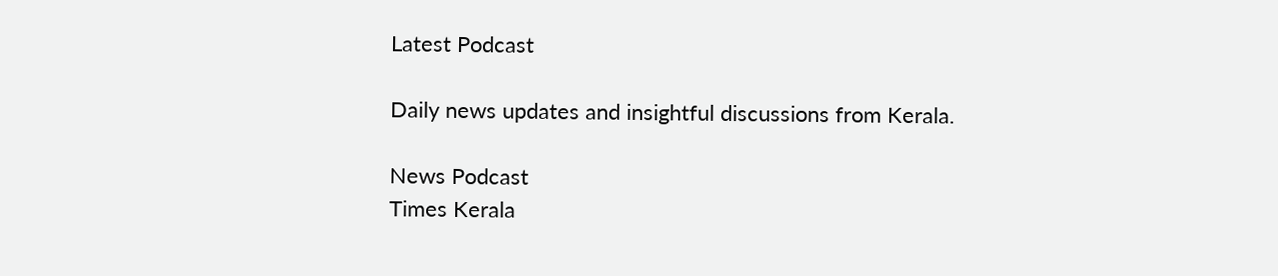Latest Podcast

Daily news updates and insightful discussions from Kerala.

News Podcast
Times Kerala